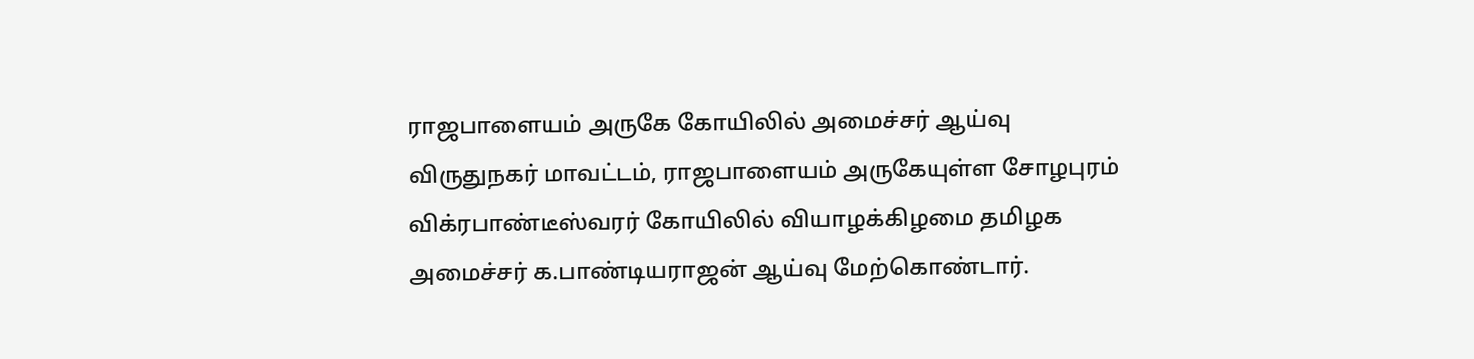ராஜபாளையம் அருகே கோயிலில் அமைச்சர் ஆய்வு
விருதுநகர் மாவட்டம், ராஜபாளையம் அருகேயுள்ள சோழபுரம் விக்ரபாண்டீஸ்வரர் கோயிலில் வியாழக்கிழமை தமிழக அமைச்சர் க.பாண்டியராஜன் ஆய்வு மேற்கொண்டார்.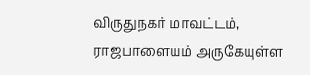விருதுநகர் மாவட்டம், ராஜபாளையம் அருகேயுள்ள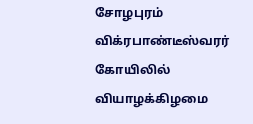சோழபுரம் விக்ரபாண்டீஸ்வரர் கோயிலில் வியாழக்கிழமை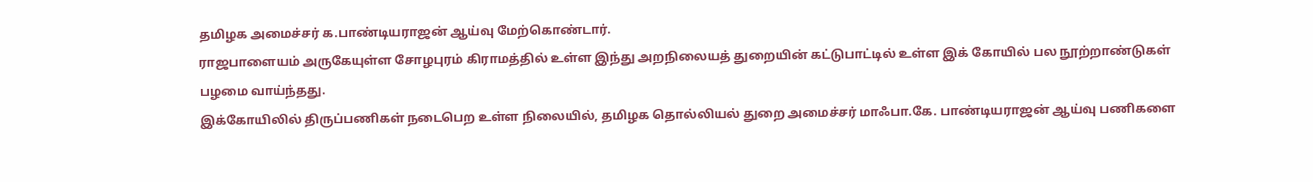தமிழக அமைச்சர் க.பாண்டியராஜன் ஆய்வு மேற்கொண்டார்.
ராஜபாளையம் அருகேயுள்ள சோழபுரம் கிராமத்தில் உள்ள இந்து அறநிலையத் துறையின் கட்டுபாட்டில் உள்ள இக் கோயில் பல நூற்றாண்டுகள் பழமை வாய்ந்தது.
இக்கோயிலில் திருப்பணிகள் நடைபெற உள்ள நிலையில், தமிழக தொல்லியல் துறை அமைச்சர் மாஃபா.கே. பாண்டியராஜன் ஆய்வு பணிகளை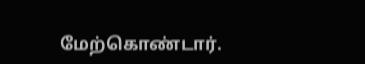மேற்கொண்டார்.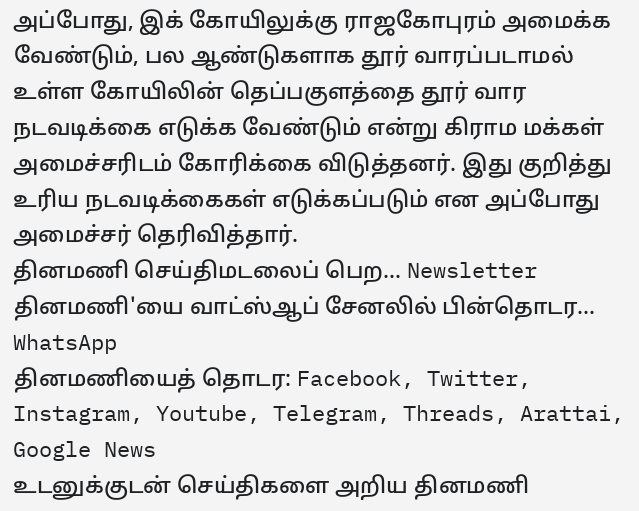அப்போது, இக் கோயிலுக்கு ராஜகோபுரம் அமைக்க வேண்டும், பல ஆண்டுகளாக தூர் வாரப்படாமல் உள்ள கோயிலின் தெப்பகுளத்தை தூர் வார நடவடிக்கை எடுக்க வேண்டும் என்று கிராம மக்கள் அமைச்சரிடம் கோரிக்கை விடுத்தனர். இது குறித்து உரிய நடவடிக்கைகள் எடுக்கப்படும் என அப்போது அமைச்சர் தெரிவித்தார்.
தினமணி செய்திமடலைப் பெற... Newsletter
தினமணி'யை வாட்ஸ்ஆப் சேனலில் பின்தொடர... WhatsApp
தினமணியைத் தொடர: Facebook, Twitter, Instagram, Youtube, Telegram, Threads, Arattai, Google News
உடனுக்குடன் செய்திகளை அறிய தினமணி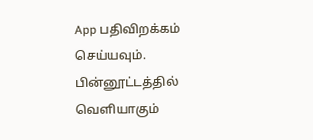App பதிவிறக்கம் செய்யவும்.
பின்னூட்டத்தில் வெளியாகும்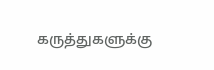கருத்துகளுக்கு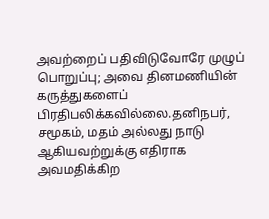அவற்றைப் பதிவிடுவோரே முழுப் பொறுப்பு; அவை தினமணியின் கருத்துகளைப் பிரதிபலிக்கவில்லை.தனிநபர், சமூகம், மதம் அல்லது நாடு ஆகியவற்றுக்கு எதிராக அவமதிக்கிற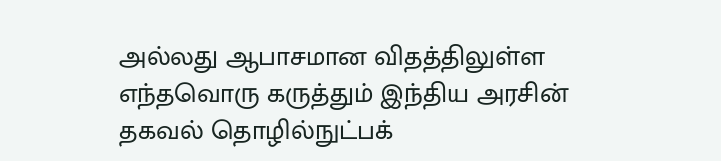அல்லது ஆபாசமான விதத்திலுள்ள எந்தவொரு கருத்தும் இந்திய அரசின் தகவல் தொழில்நுட்பக்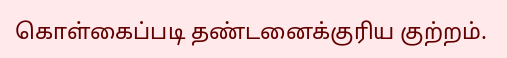கொள்கைப்படி தண்டனைக்குரிய குற்றம்.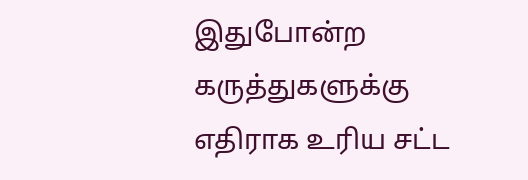இதுபோன்ற கருத்துகளுக்கு எதிராக உரிய சட்ட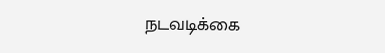நடவடிக்கை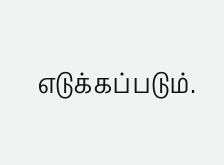எடுக்கப்படும்.